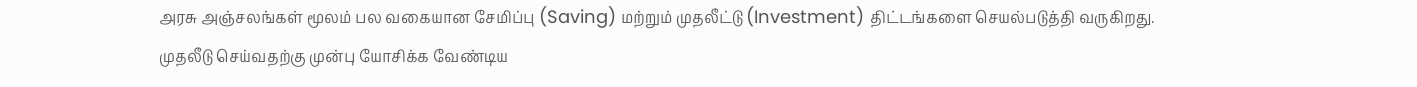அரசு அஞ்சலங்கள் மூலம் பல வகையான சேமிப்பு (Saving) மற்றும் முதலீட்டு (Investment) திட்டங்களை செயல்படுத்தி வருகிறது.
முதலீடு செய்வதற்கு முன்பு யோசிக்க வேண்டிய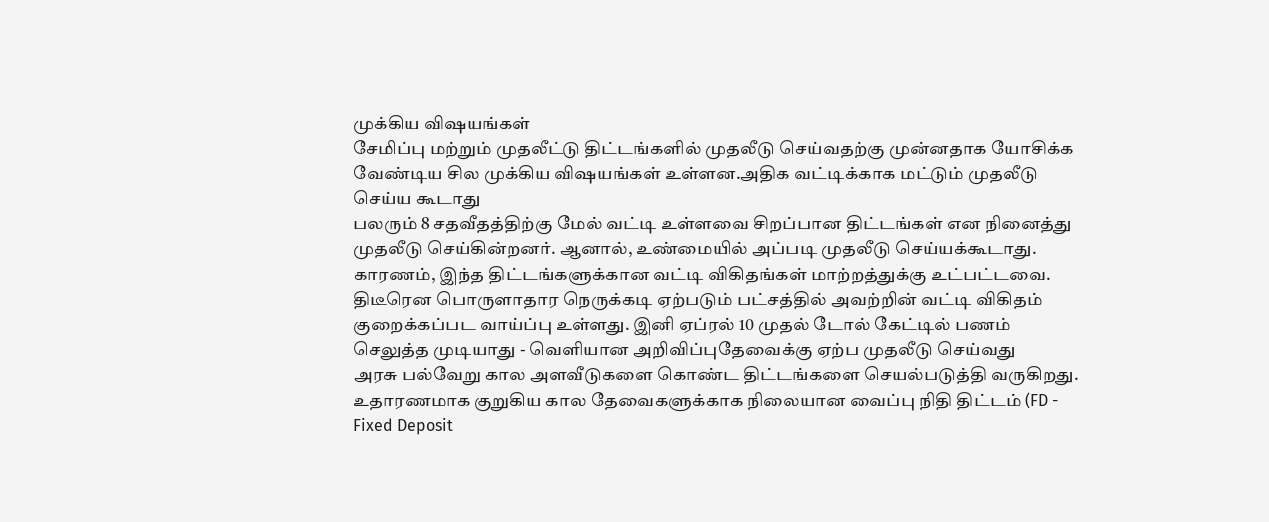முக்கிய விஷயங்கள்
சேமிப்பு மற்றும் முதலீட்டு திட்டங்களில் முதலீடு செய்வதற்கு முன்னதாக யோசிக்க வேண்டிய சில முக்கிய விஷயங்கள் உள்ளன.அதிக வட்டிக்காக மட்டும் முதலீடு செய்ய கூடாது
பலரும் 8 சதவீதத்திற்கு மேல் வட்டி உள்ளவை சிறப்பான திட்டங்கள் என நினைத்து முதலீடு செய்கின்றனர். ஆனால், உண்மையில் அப்படி முதலீடு செய்யக்கூடாது. காரணம், இந்த திட்டங்களுக்கான வட்டி விகிதங்கள் மாற்றத்துக்கு உட்பட்டவை. திடீரென பொருளாதார நெருக்கடி ஏற்படும் பட்சத்தில் அவற்றின் வட்டி விகிதம் குறைக்கப்பட வாய்ப்பு உள்ளது. இனி ஏப்ரல் 10 முதல் டோல் கேட்டில் பணம் செலுத்த முடியாது - வெளியான அறிவிப்புதேவைக்கு ஏற்ப முதலீடு செய்வது
அரசு பல்வேறு கால அளவீடுகளை கொண்ட திட்டங்களை செயல்படுத்தி வருகிறது. உதாரணமாக குறுகிய கால தேவைகளுக்காக நிலையான வைப்பு நிதி திட்டம் (FD - Fixed Deposit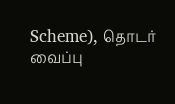Scheme), தொடர் வைப்பு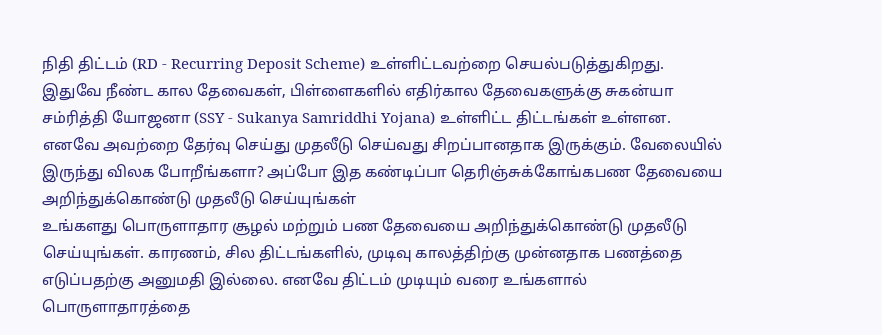நிதி திட்டம் (RD - Recurring Deposit Scheme) உள்ளிட்டவற்றை செயல்படுத்துகிறது. இதுவே நீண்ட கால தேவைகள், பிள்ளைகளில் எதிர்கால தேவைகளுக்கு சுகன்யா சம்ரித்தி யோஜனா (SSY - Sukanya Samriddhi Yojana) உள்ளிட்ட திட்டங்கள் உள்ளன. எனவே அவற்றை தேர்வு செய்து முதலீடு செய்வது சிறப்பானதாக இருக்கும். வேலையில் இருந்து விலக போறீங்களா? அப்போ இத கண்டிப்பா தெரிஞ்சுக்கோங்கபண தேவையை அறிந்துக்கொண்டு முதலீடு செய்யுங்கள்
உங்களது பொருளாதார சூழல் மற்றும் பண தேவையை அறிந்துக்கொண்டு முதலீடு செய்யுங்கள். காரணம், சில திட்டங்களில், முடிவு காலத்திற்கு முன்னதாக பணத்தை எடுப்பதற்கு அனுமதி இல்லை. எனவே திட்டம் முடியும் வரை உங்களால் பொருளாதாரத்தை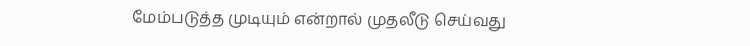மேம்படுத்த முடியும் என்றால் முதலீடு செய்வது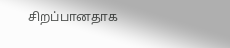சிறப்பானதாக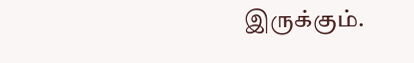இருக்கும்.